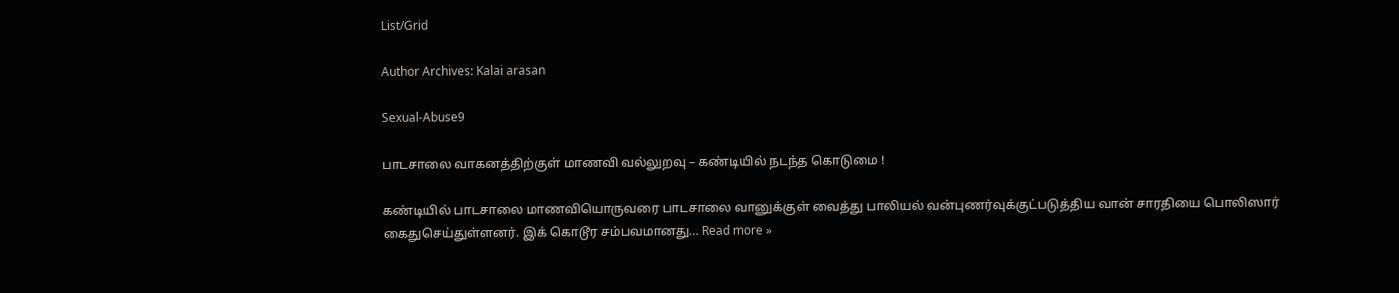List/Grid

Author Archives: Kalai arasan

Sexual-Abuse9

பாடசாலை வாகனத்திற்குள் மாணவி வல்லுறவு – கண்டியில் நடந்த கொடுமை !

கண்டியில் பாடசாலை மாணவியொருவரை பாடசாலை வானுக்குள் வைத்து பாலியல் வன்புணர்வுக்குட்படுத்திய வான் சாரதியை பொலிஸார் கைதுசெய்துள்ளனர். இக் கொடூர சம்பவமானது… Read more »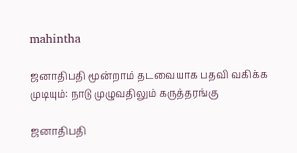mahintha

ஜனாதிபதி மூன்றாம் தடவையாக பதவி வகிக்க முடியும்: நாடு முழுவதிலும் கருத்தரங்கு

ஜனாதிபதி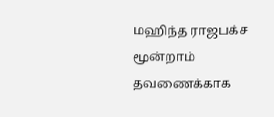மஹிந்த ராஜபக்ச மூன்றாம் தவணைக்காக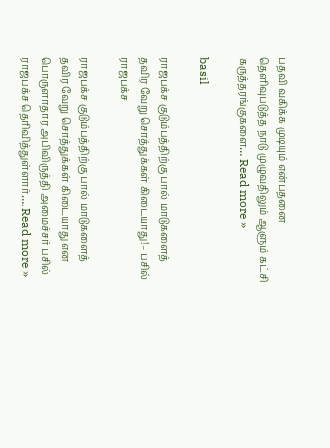பதவி வகிக்க முடியும் என்பதனை தெளிவுபடுத்த நாடு முழுவதிலும் ஆளும் கட்சி கருத்தரங்குகளை… Read more »

basil

ராஜபக்ச குடும்பத்திற்கு பால் மாடுகளைத் தவிர வேறு சொத்துக்கள் கிடையாது!– பசில் ராஜபக்ச

ராஜபக்ச குடும்பத்திற்கு பால் மாடுகளைத் தவிர வேறு சொத்துக்கள் கிடையாது என பொருளாதார அபிவிருத்தி அமைச்சர் பசில் ராஜபக்ச தெரிவித்துள்ளார்…. Read more »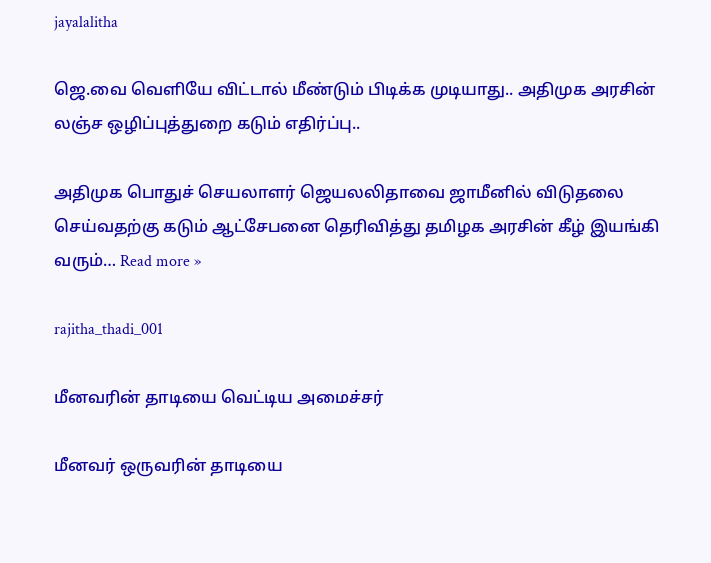jayalalitha

ஜெ.வை வெளியே விட்டால் மீண்டும் பிடிக்க முடியாது.. அதிமுக அரசின் லஞ்ச ஒழிப்புத்துறை கடும் எதிர்ப்பு..

அதிமுக பொதுச் செயலாளர் ஜெயலலிதாவை ஜாமீனில் விடுதலை செய்வதற்கு கடும் ஆட்சேபனை தெரிவித்து தமிழக அரசின் கீழ் இயங்கி வரும்… Read more »

rajitha_thadi_001

மீனவரின் தாடியை வெட்டிய அமைச்சர்

மீனவர் ஒருவரின் தாடியை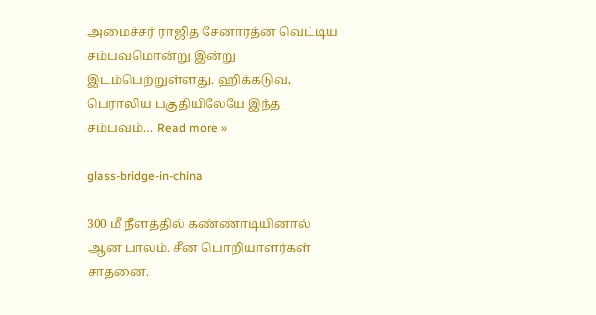அமைச்சர் ராஜித சேனாரத்ன வெட்டிய சம்பவமொன்று இன்று இடம்பெற்றுள்ளது. ஹிக்கடுவ, பெராலிய பகுதியிலேயே இந்த சம்பவம்… Read more »

glass-bridge-in-china

300 மீ நீளத்தில் கண்ணாடியினால் ஆன பாலம். சீன பொறியாளர்கள் சாதனை.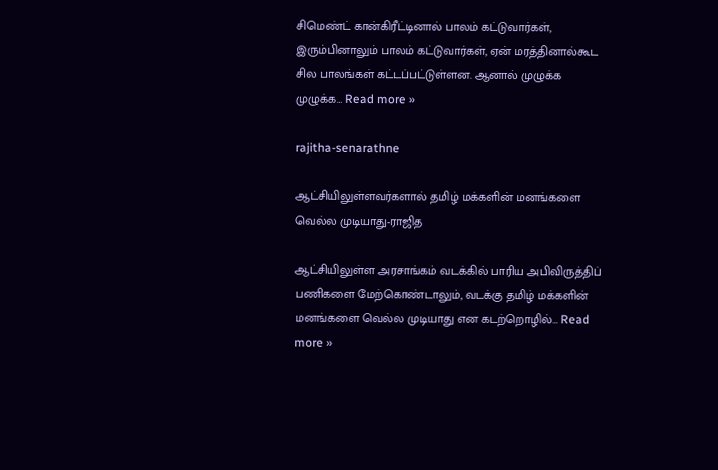சிமெண்ட் கான்கிரீட்டினால் பாலம் கட்டுவார்கள், இரும்பினாலும் பாலம் கட்டுவார்கள், ஏன் மரத்தினால்கூட சில பாலங்கள் கட்டப்பட்டுள்ளன. ஆனால் முழுக்க முழுக்க… Read more »

rajitha-senarathne

ஆட்சியிலுள்ளவர்களால் தமிழ் மக்களின் மனங்களை வெல்ல முடியாது-ராஜித

ஆட்சியிலுள்ள அரசாங்கம் வடக்கில் பாரிய அபிவிருத்திப் பணிகளை மேற்கொண்டாலும், வடக்கு தமிழ் மக்களின் மனங்களை வெல்ல முடியாது என கடற்றொழில்… Read more »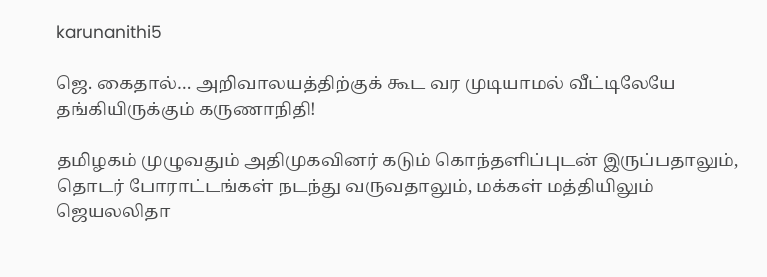karunanithi5

ஜெ. கைதால்… அறிவாலயத்திற்குக் கூட வர முடியாமல் வீட்டிலேயே தங்கியிருக்கும் கருணாநிதி!

தமிழகம் முழுவதும் அதிமுகவினர் கடும் கொந்தளிப்புடன் இருப்பதாலும், தொடர் போராட்டங்கள் நடந்து வருவதாலும், மக்கள் மத்தியிலும் ஜெயலலிதா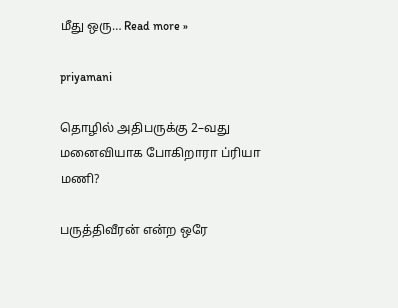மீது ஒரு… Read more »

priyamani

தொழில் அதிபருக்கு 2–வது மனைவியாக போகிறாரா ப்ரியா மணி?

பருத்திவீரன் என்ற ஒரே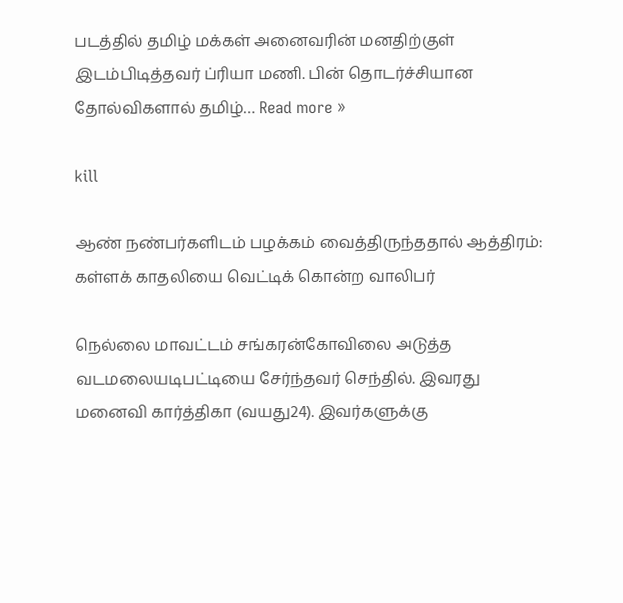படத்தில் தமிழ் மக்கள் அனைவரின் மனதிற்குள் இடம்பிடித்தவர் ப்ரியா மணி. பின் தொடர்ச்சியான தோல்விகளால் தமிழ்… Read more »

kill

ஆண் நண்பர்களிடம் பழக்கம் வைத்திருந்ததால் ஆத்திரம்: கள்ளக் காதலியை வெட்டிக் கொன்ற வாலிபர்

நெல்லை மாவட்டம் சங்கரன்கோவிலை அடுத்த வடமலையடிபட்டியை சேர்ந்தவர் செந்தில். இவரது மனைவி கார்த்திகா (வயது24). இவர்களுக்கு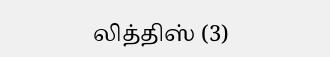லித்திஸ் (3)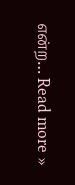என்ற… Read more »